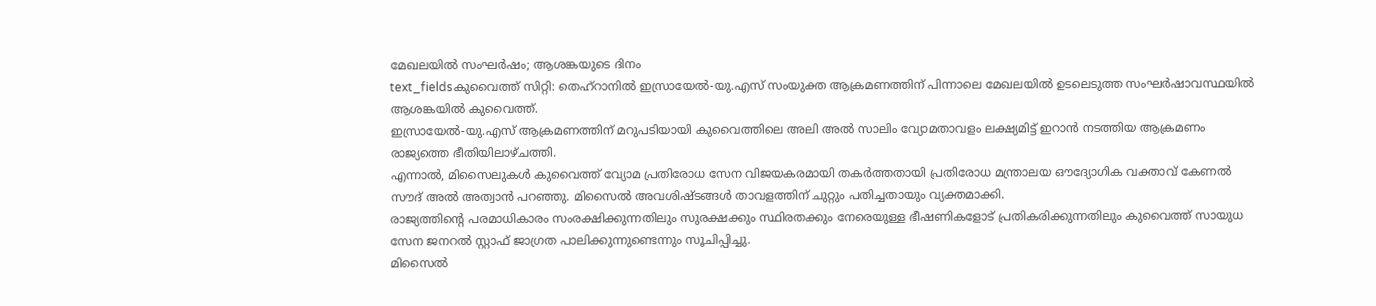മേഖലയിൽ സംഘർഷം; ആശങ്കയുടെ ദിനം
text_fieldsകുവൈത്ത് സിറ്റി: തെഹ്റാനിൽ ഇസ്രായേൽ-യു.എസ് സംയുക്ത ആക്രമണത്തിന് പിന്നാലെ മേഖലയിൽ ഉടലെടുത്ത സംഘർഷാവസ്ഥയിൽ ആശങ്കയിൽ കുവൈത്ത്.
ഇസ്രായേൽ-യു.എസ് ആക്രമണത്തിന് മറുപടിയായി കുവൈത്തിലെ അലി അൽ സാലിം വ്യോമതാവളം ലക്ഷ്യമിട്ട് ഇറാൻ നടത്തിയ ആക്രമണം രാജ്യത്തെ ഭീതിയിലാഴ്ചത്തി.
എന്നാൽ, മിസൈലുകൾ കുവൈത്ത് വ്യോമ പ്രതിരോധ സേന വിജയകരമായി തകർത്തതായി പ്രതിരോധ മന്ത്രാലയ ഔദ്യോഗിക വക്താവ് കേണൽ സൗദ് അൽ അത്വാൻ പറഞ്ഞു. മിസൈൽ അവശിഷ്ടങ്ങൾ താവളത്തിന് ചുറ്റും പതിച്ചതായും വ്യക്തമാക്കി.
രാജ്യത്തിന്റെ പരമാധികാരം സംരക്ഷിക്കുന്നതിലും സുരക്ഷക്കും സ്ഥിരതക്കും നേരെയുള്ള ഭീഷണികളോട് പ്രതികരിക്കുന്നതിലും കുവൈത്ത് സായുധ സേന ജനറൽ സ്റ്റാഫ് ജാഗ്രത പാലിക്കുന്നുണ്ടെന്നും സൂചിപ്പിച്ചു.
മിസൈൽ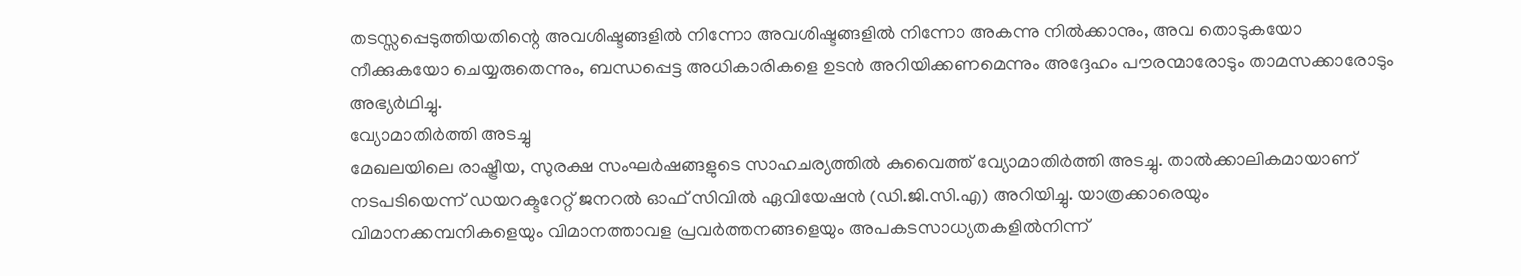തടസ്സപ്പെടുത്തിയതിന്റെ അവശിഷ്ടങ്ങളിൽ നിന്നോ അവശിഷ്ടങ്ങളിൽ നിന്നോ അകന്നു നിൽക്കാനും, അവ തൊടുകയോ നീക്കുകയോ ചെയ്യരുതെന്നും, ബന്ധപ്പെട്ട അധികാരികളെ ഉടൻ അറിയിക്കണമെന്നും അദ്ദേഹം പൗരന്മാരോടും താമസക്കാരോടും അഭ്യർഥിച്ചു.
വ്യോമാതിർത്തി അടച്ചു
മേഖലയിലെ രാഷ്ട്രീയ, സുരക്ഷ സംഘർഷങ്ങളുടെ സാഹചര്യത്തിൽ കുവൈത്ത് വ്യോമാതിർത്തി അടച്ചു. താൽക്കാലികമായാണ് നടപടിയെന്ന് ഡയറക്ടറേറ്റ് ജനറൽ ഓഫ് സിവിൽ ഏവിയേഷൻ (ഡി.ജി.സി.എ) അറിയിച്ചു. യാത്രക്കാരെയും വിമാനക്കമ്പനികളെയും വിമാനത്താവള പ്രവർത്തനങ്ങളെയും അപകടസാധ്യതകളിൽനിന്ന്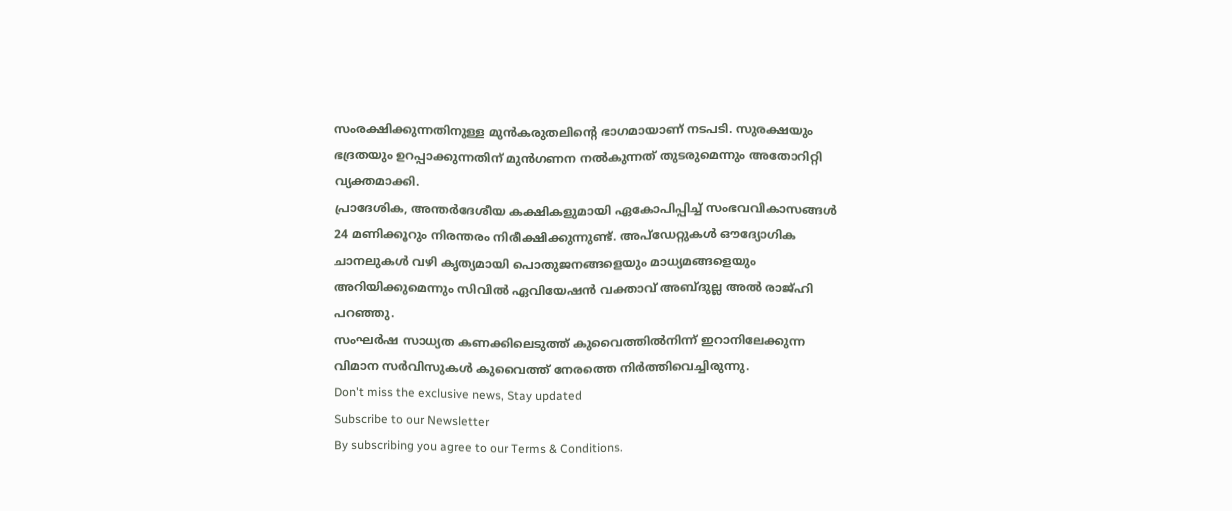സംരക്ഷിക്കുന്നതിനുള്ള മുൻകരുതലിന്റെ ഭാഗമായാണ് നടപടി. സുരക്ഷയും ഭദ്രതയും ഉറപ്പാക്കുന്നതിന് മുൻഗണന നൽകുന്നത് തുടരുമെന്നും അതോറിറ്റി വ്യക്തമാക്കി.
പ്രാദേശിക, അന്തർദേശീയ കക്ഷികളുമായി ഏകോപിപ്പിച്ച് സംഭവവികാസങ്ങൾ 24 മണിക്കൂറും നിരന്തരം നിരീക്ഷിക്കുന്നുണ്ട്. അപ്ഡേറ്റുകൾ ഔദ്യോഗിക ചാനലുകൾ വഴി കൃത്യമായി പൊതുജനങ്ങളെയും മാധ്യമങ്ങളെയും അറിയിക്കുമെന്നും സിവിൽ ഏവിയേഷൻ വക്താവ് അബ്ദുല്ല അൽ രാജ്ഹി പറഞ്ഞു.
സംഘർഷ സാധ്യത കണക്കിലെടുത്ത് കുവൈത്തിൽനിന്ന് ഇറാനിലേക്കുന്ന വിമാന സർവിസുകൾ കുവൈത്ത് നേരത്തെ നിർത്തിവെച്ചിരുന്നു.
Don't miss the exclusive news, Stay updated
Subscribe to our Newsletter
By subscribing you agree to our Terms & Conditions.